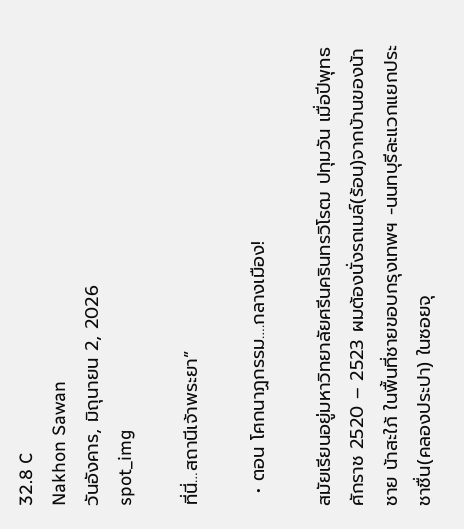32.8 C
Nakhon Sawan
วันอังคาร, มิถุนายน 2, 2026
spot_img

ที่นี่…สถานีเจ้าพระยา”

  • ตอน โศกนาฏกรรม….กลางเมือง!

สมัยเรียนอยู่มหาวิทยาลัยศรีนครินทรวิโรฒ ปทุมวัน เมื่อปีพุทธศักราช 2520 – 2523 ผมต้องนั่งรถเมล์(ร้อน)จากบ้านของน้าชาย น้าสะใภ้ ในพื้นที่ชายขอบกรุงเทพฯ -นนทบุรีละแวกแยกประชาชื่น(คลองประปา) ในซอยจุ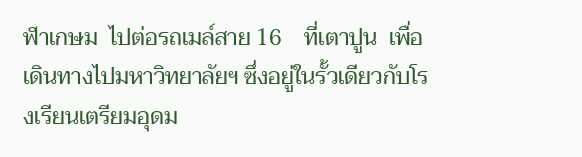ฬาเกษม  ไปต่อรถเมล์สาย 16    ที่เตาปูน  เพื่อเดินทางไปมหาวิทยาลัยฯ ซึ่งอยู่ในรั้วเดียวกับโรงเรียนเตรียมอุดม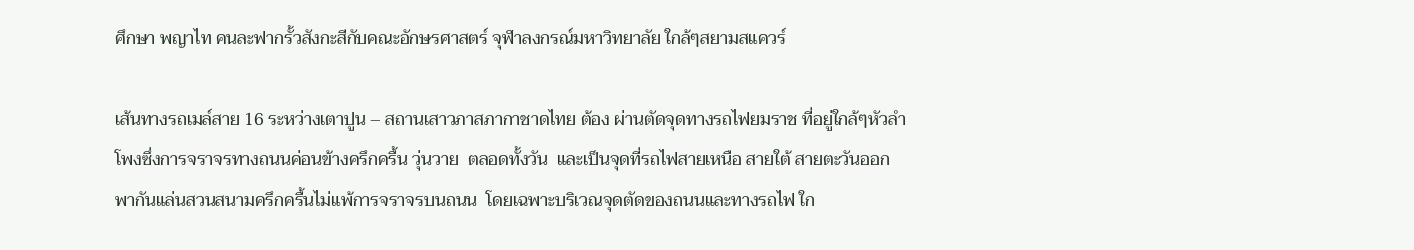ศึกษา พญาไท คนละฟากรั้วสังกะสีกับคณะอักษรศาสตร์ จุฬาลงกรณ์มหาวิทยาลัย ใกล้ๆสยามสแควร์

เส้นทางรถเมล์สาย 16 ระหว่างเตาปูน – สถานเสาวภาสภากาชาดไทย ต้อง ผ่านตัดจุดทางรถไฟยมราช ที่อยู่ใกล้ๆหัวลำโพงซึ่งการจราจรทางถนนค่อนข้างครึกครื้น วุ่นวาย  ตลอดทั้งวัน  และเป็นจุดที่รถไฟสายเหนือ สายใต้ สายตะวันออก พากันแล่นสวนสนามครึกครื้นไม่แพ้การจราจรบนถนน  โดยเฉพาะบริเวณจุดตัดของถนนและทางรถไฟ ใก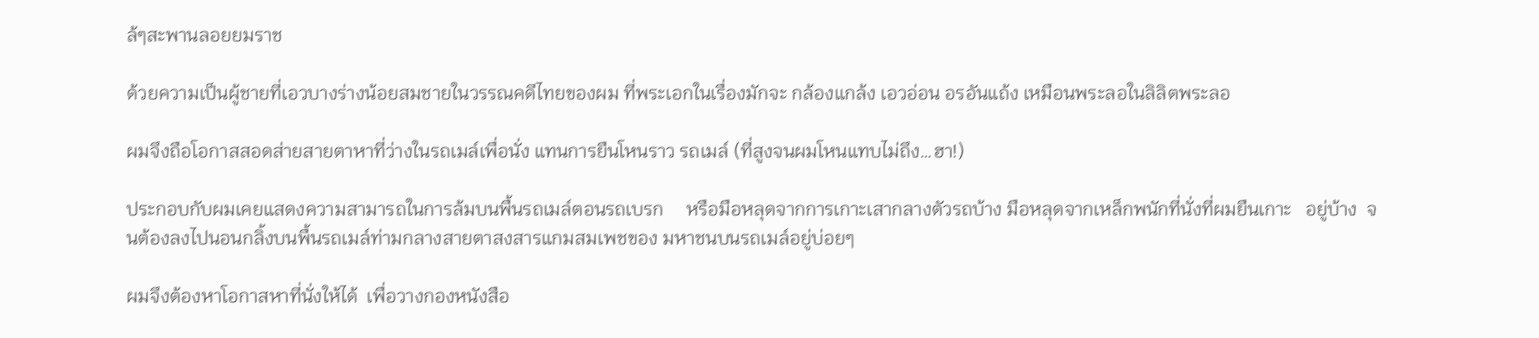ล้ๆสะพานลอยยมราช

ด้วยความเป็นผู้ชายที่เอวบางร่างน้อยสมชายในวรรณคดีไทยของผม ที่พระเอกในเรื่องมักจะ กล้องแกล้ง เอวอ่อน อรอันแถ้ง เหมือนพระลอในลิลิตพระลอ

ผมจึงถือโอกาสสอดส่ายสายตาหาที่ว่างในรถเมล์เพื่อนั่ง แทนการยืนโหนราว รถเมล์ (ที่สูงจนผมโหนแทบไม่ถึง…ฮา!)

ประกอบกับผมเคยแสดงความสามารถในการล้มบนพื้นรถเมล์ตอนรถเบรก     หรือมือหลุดจากการเกาะเสากลางตัวรถบ้าง มือหลุดจากเหล็กพนักที่นั่งที่ผมยืนเกาะ   อยู่บ้าง  จนต้องลงไปนอนกลิ้งบนพื้นรถเมล์ท่ามกลางสายตาสงสารแกมสมเพชของ มหาชนบนรถเมล์อยู่บ่อยๆ

ผมจึงต้องหาโอกาสหาที่นั่งให้ได้  เพื่อวางกองหนังสือ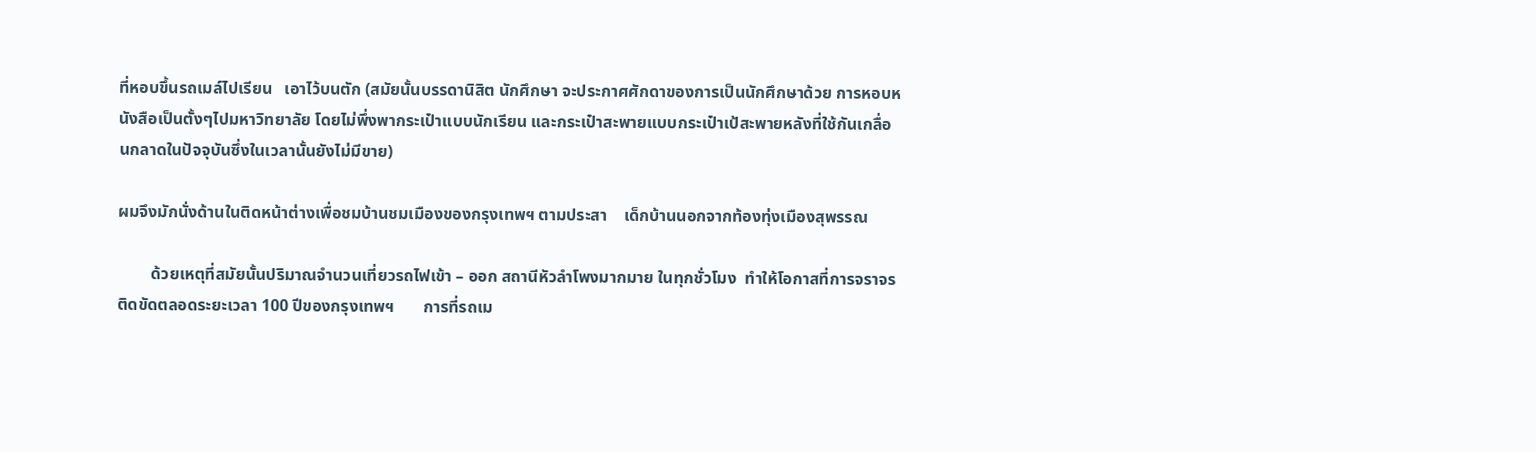ที่หอบขึ้นรถเมล์ไปเรียน   เอาไว้บนตัก (สมัยนั้นบรรดานิสิต นักศึกษา จะประกาศศักดาของการเป็นนักศึกษาด้วย การหอบหนังสือเป็นตั้งๆไปมหาวิทยาลัย โดยไม่พึ่งพากระเป๋าแบบนักเรียน และกระเป๋าสะพายแบบกระเป๋าเป้สะพายหลังที่ใช้กันเกลื่อนกลาดในปัจจุบันซึ่งในเวลานั้นยังไม่มีขาย)

ผมจึงมักนั่งด้านในติดหน้าต่างเพื่อชมบ้านชมเมืองของกรุงเทพฯ ตามประสา    เด็กบ้านนอกจากท้องทุ่งเมืองสุพรรณ

        ด้วยเหตุที่สมัยนั้นปริมาณจำนวนเที่ยวรถไฟเข้า – ออก สถานีหัวลำโพงมากมาย ในทุกชั่วโมง  ทำให้โอกาสที่การจราจรติดขัดตลอดระยะเวลา 100 ปีของกรุงเทพฯ       การที่รถเม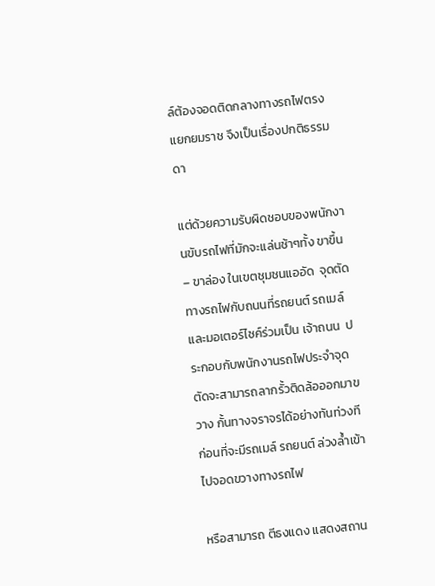ล์ต้องจอดติดกลางทางรถไฟตรงแยกยมราช จึงเป็นเรื่องปกติธรรมดา

แต่ด้วยความรับผิดชอบของพนักงานขับรถไฟที่มักจะแล่นช้าๆทั้ง ขาขึ้น – ขาล่อง ในเขตชุมชนแออัด  จุดตัดทางรถไฟกับถนนที่รถยนต์ รถเมล์ และมอเตอร์ไซค์ร่วมเป็น เจ้าถนน  ประกอบกับพนักงานรถไฟประจำจุดตัดจะสามารถลากรั้วติดล้อออกมาขวาง กั้นทางจราจรได้อย่างทันท่วงที  ก่อนที่จะมีรถเมล์ รถยนต์ ล่วงล้ำเข้าไปจอดขวางทางรถไฟ

หรือสามารถ ตีธงแดง แสดงสถาน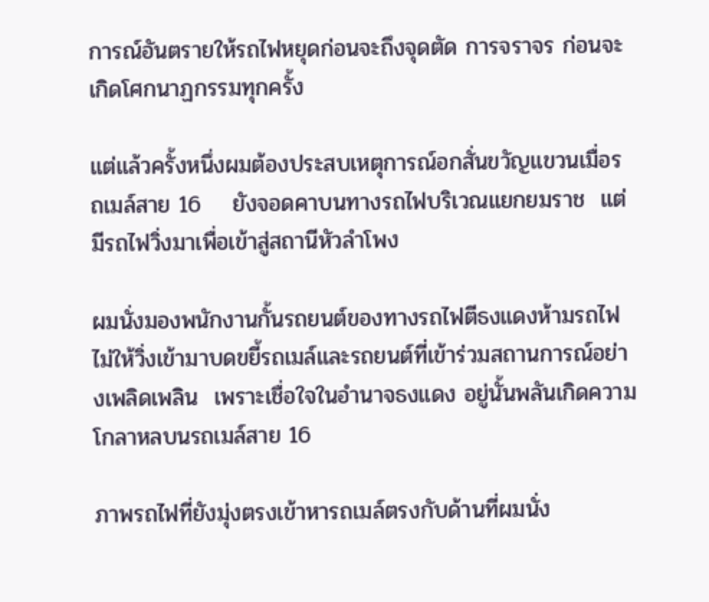การณ์อันตรายให้รถไฟหยุดก่อนจะถึงจุดตัด การจราจร ก่อนจะเกิดโศกนาฏกรรมทุกครั้ง

แต่แล้วครั้งหนึ่งผมต้องประสบเหตุการณ์อกสั่นขวัญแขวนเมื่อรถเมล์สาย 16    ยังจอดคาบนทางรถไฟบริเวณแยกยมราช  แต่มีรถไฟวิ่งมาเพื่อเข้าสู่สถานีหัวลำโพง

ผมนั่งมองพนักงานกั้นรถยนต์ของทางรถไฟตีธงแดงห้ามรถไฟไม่ให้วิ่งเข้ามาบดขยี้รถเมล์และรถยนต์ที่เข้าร่วมสถานการณ์อย่างเพลิดเพลิน  เพราะเชื่อใจในอำนาจธงแดง อยู่นั้นพลันเกิดความโกลาหลบนรถเมล์สาย 16

ภาพรถไฟที่ยังมุ่งตรงเข้าหารถเมล์ตรงกับด้านที่ผมนั่ง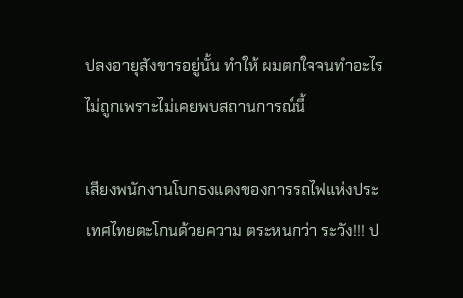ปลงอายุสังขารอยู่นั้น ทำให้ ผมตกใจจนทำอะไรไม่ถูกเพราะไม่เคยพบสถานการณ์นี้

เสียงพนักงานโบกธงแดงของการรถไฟแห่งประเทศไทยตะโกนด้วยความ ตระหนกว่า ระวัง!!! ป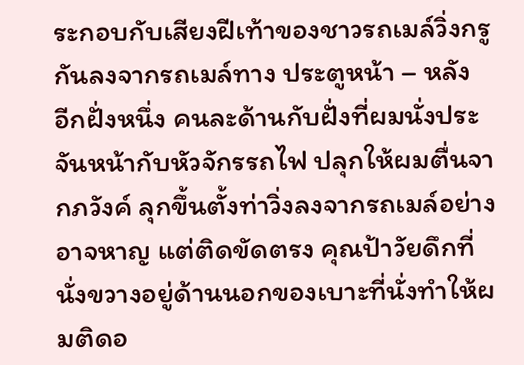ระกอบกับเสียงฝีเท้าของชาวรถเมล์วิ่งกรูกันลงจากรถเมล์ทาง ประตูหน้า – หลัง  อีกฝั่งหนึ่ง คนละด้านกับฝั่งที่ผมนั่งประจันหน้ากับหัวจักรรถไฟ ปลุกให้ผมตื่นจากภวังค์ ลุกขึ้นตั้งท่าวิ่งลงจากรถเมล์อย่างอาจหาญ แต่ติดขัดตรง คุณป้าวัยดึกที่นั่งขวางอยู่ด้านนอกของเบาะที่นั่งทำให้ผมติดอ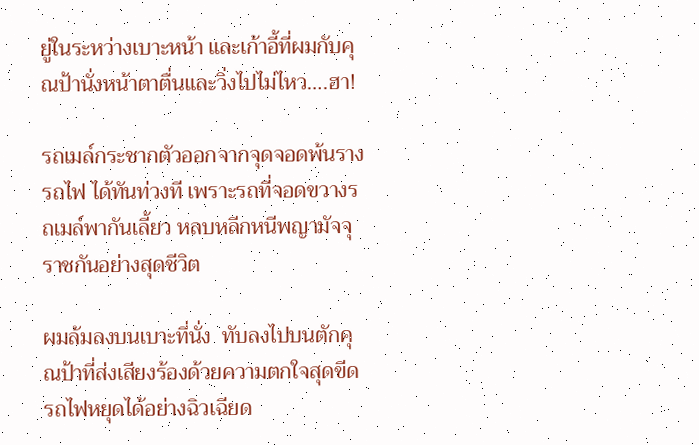ยู่ในระหว่างเบาะหน้า และเก้าอี้ที่ผมกับคุณป้านั่งหน้าตาตื่นและวิ่งไปไม่ไหว….ฮา!

รถเมล์กระชากตัวออกจากจุดจอดพ้นรางรถไฟ ได้ทันท่วงที เพราะรถที่จอดขวางรถเมล์พากันเลี้ยว หลบหลีกหนีพญามัจจุราชกันอย่างสุดชีวิต

ผมล้มลงบนเบาะที่นั่ง  ทับลงไปบนตักคุณป้าที่ส่งเสียงร้องด้วยความตกใจสุดขีด รถไฟหยุดได้อย่างฉิวเฉียด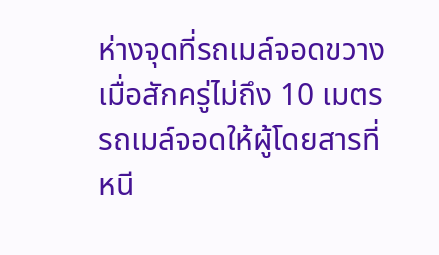ห่างจุดที่รถเมล์จอดขวางเมื่อสักครู่ไม่ถึง 10 เมตร    รถเมล์จอดให้ผู้โดยสารที่หนี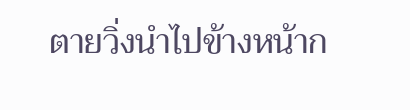ตายวิ่งนำไปข้างหน้าก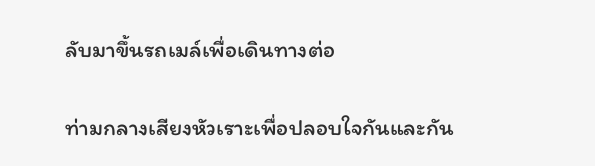ลับมาขึ้นรถเมล์เพื่อเดินทางต่อ

ท่ามกลางเสียงหัวเราะเพื่อปลอบใจกันและกัน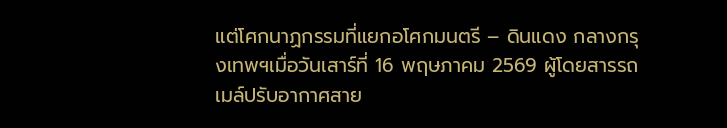แต่โศกนาฏกรรมที่แยกอโศกมนตรี – ดินแดง กลางกรุงเทพฯเมื่อวันเสาร์ที่ 16 พฤษภาคม 2569 ผู้โดยสารรถเมล์ปรับอากาศสาย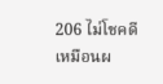206 ไม่โชคดีเหมือนผ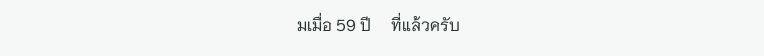มเมื่อ 59 ปี     ที่แล้วครับ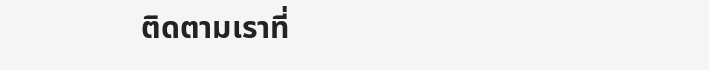ติดตามเราที่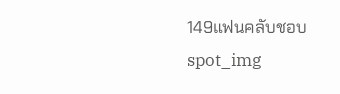149แฟนคลับชอบ
spot_img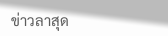ข่าวลาสุด